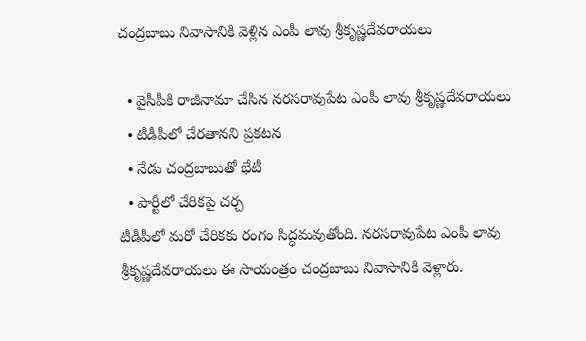చంద్రబాబు నివాసానికి వెళ్లిన ఎంపీ లావు శ్రీకృష్ణదేవరాయలు

  • వైసీపీకి రాజీనామా చేసిన నరసరావుపేట ఎంపీ లావు శ్రీకృష్ణదేవరాయలు
  • టీడీపీలో చేరతానని ప్రకటన
  • నేడు చంద్రబాబుతో భేటీ
  • పార్టీలో చేరికపై చర్చ
టీడీపీలో మరో చేరికకు రంగం సిద్ధమవుతోంది. నరసరావుపేట ఎంపీ లావు శ్రీకృష్ణదేవరాయలు ఈ సాయంత్రం చంద్రబాబు నివాసానికి వెళ్లారు.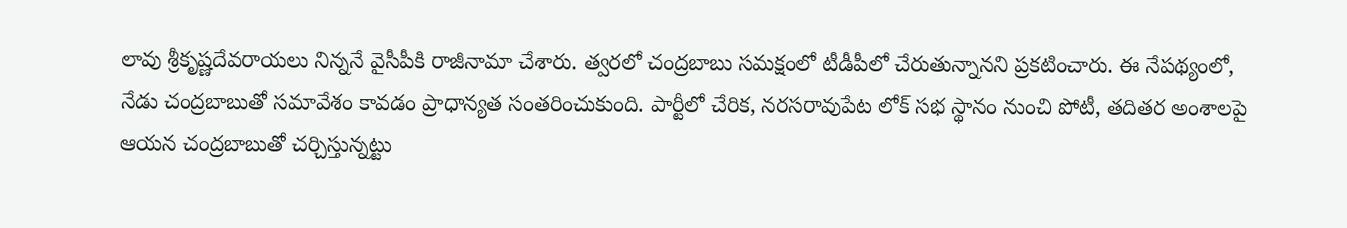లావు శ్రీకృష్ణదేవరాయలు నిన్ననే వైసీపీకి రాజీనామా చేశారు. త్వరలో చంద్రబాబు సమక్షంలో టీడీపీలో చేరుతున్నానని ప్రకటించారు. ఈ నేపథ్యంలో, నేడు చంద్రబాబుతో సమావేశం కావడం ప్రాధాన్యత సంతరించుకుంది. పార్టీలో చేరిక, నరసరావుపేట లోక్ సభ స్థానం నుంచి పోటీ, తదితర అంశాలపై ఆయన చంద్రబాబుతో చర్చిస్తున్నట్టు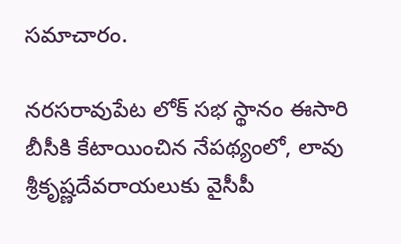సమాచారం.

నరసరావుపేట లోక్ సభ స్థానం ఈసారి బీసీకి కేటాయించిన నేపథ్యంలో, లావు శ్రీకృష్ణదేవరాయలుకు వైసీపీ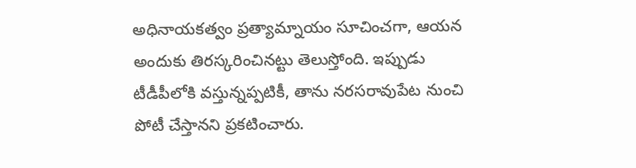అధినాయకత్వం ప్రత్యామ్నాయం సూచించగా, ఆయన అందుకు తిరస్కరించినట్టు తెలుస్తోంది. ఇప్పుడు టీడీపీలోకి వస్తున్నప్పటికీ, తాను నరసరావుపేట నుంచి పోటీ చేస్తానని ప్రకటించారు.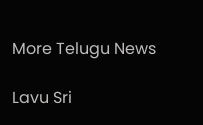More Telugu News

Lavu Sri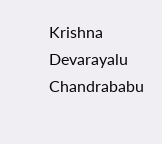Krishna Devarayalu Chandrababu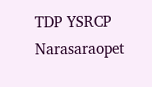TDP YSRCP Narasaraopet